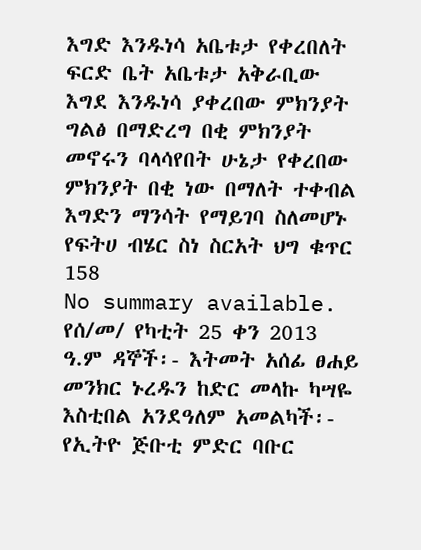እግድ እንዱነሳ አቤቱታ የቀረበለት ፍርድ ቤት አቤቱታ አቅራቢው እግደ እንዱነሳ ያቀረበው ምክንያት ግልፅ በማድረግ በቂ ምክንያት መኖሩን ባላሳየበት ሁኔታ የቀረበው ምክንያት በቂ ነው በማለት ተቀብል እግድን ማንሳት የማይገባ ስለመሆኑ የፍትሀ ብሄር ስነ ስርአት ህግ ቁጥር 158
No summary available.
የሰ/መ/ የካቲት 25 ቀን 2013 ዓ.ም ዳኞች፡- እትመት አሰፊ ፀሐይ መንክር ኑረዱን ከድር መላኩ ካሣዬ እስቲበል አንደዓለም አመልካች፡- የኢትዮ ጅቡቲ ምድር ባቡር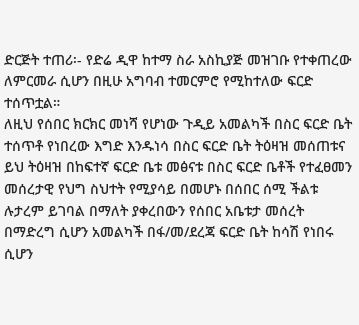ድርጅት ተጠሪ፡- የድሬ ዲዋ ከተማ ስራ አስኪያጅ መዝገቡ የተቀጠረው ለምርመራ ሲሆን በዚሁ አግባብ ተመርምሮ የሚከተለው ፍርድ ተሰጥቷል።
ለዚህ የሰበር ክርክር መነሻ የሆነው ጉዲይ አመልካች በስር ፍርድ ቤት ተሰጥቶ የነበረው እግድ እንዱነሳ በስር ፍርድ ቤት ትዕዛዝ መሰጠቱና ይህ ትዕዛዝ በከፍተኛ ፍርድ ቤቱ መፅናቱ በስር ፍርድ ቤቶች የተፈፀመን መሰረታዊ የህግ ስህተት የሚያሳይ በመሆኑ በሰበር ሰሚ ችልቱ ሉታረም ይገባል በማለት ያቀረበውን የሰበር አቤቱታ መሰረት በማድረግ ሲሆን አመልካች በፋ/መ/ደረጃ ፍርድ ቤት ከሳሽ የነበሩ ሲሆን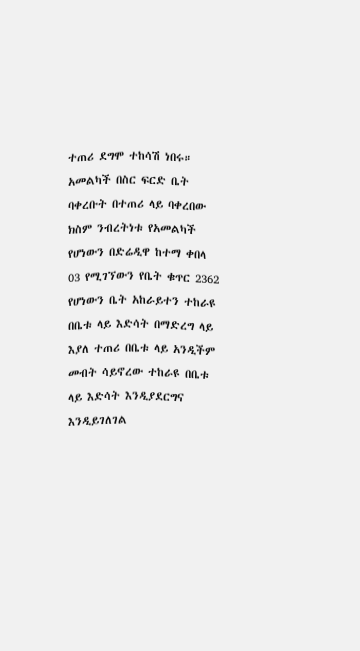ተጠሪ ደግሞ ተከሳሽ ነበሩ።
አመልካች በስር ፍርድ ቤት ባቀረቡት በተጠሪ ላይ ባቀረበው ክስም ንብረትነቱ የአመልካች የሆነውን በድሬዲዋ ከተማ ቀበላ 03 የሚገኘውን የቤት ቁጥር 2362 የሆነውን ቤት አከራይተን ተከራዩ በቤቱ ላይ እድሳት በማድረግ ላይ እያለ ተጠሪ በቤቱ ላይ አንዲችም መብት ሳይኖረው ተከራዩ በቤቱ ላይ እድሳት እንዲያደርግና እንዲይገለገል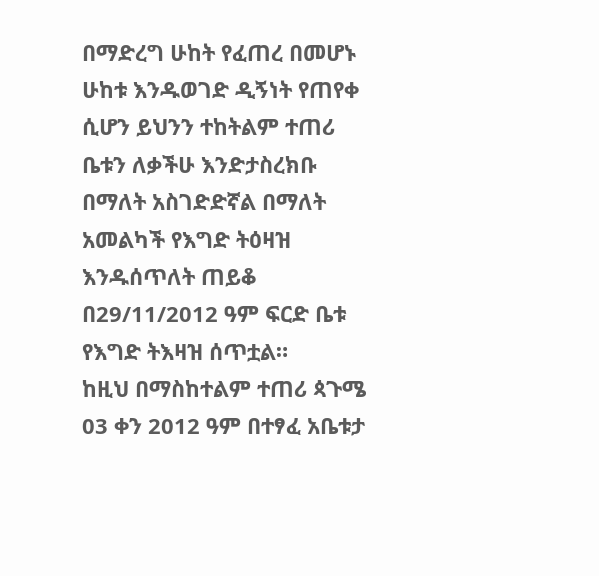በማድረግ ሁከት የፈጠረ በመሆኑ ሁከቱ እንዱወገድ ዲኝነት የጠየቀ ሲሆን ይህንን ተከትልም ተጠሪ ቤቱን ለቃችሁ እንድታስረክቡ በማለት አስገድድኛል በማለት አመልካች የእግድ ትዕዛዝ እንዱሰጥለት ጠይቆ በ29/11/2012 ዓም ፍርድ ቤቱ የእግድ ትእዛዝ ሰጥቷል።
ከዚህ በማስከተልም ተጠሪ ጳጉሜ 03 ቀን 2012 ዓም በተፃፈ አቤቱታ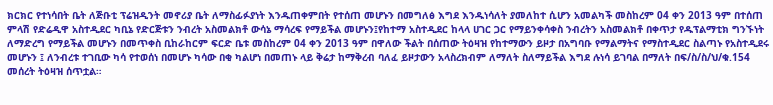ክርክር የተነሳበት ቤት ለጅቡቲ ፕሬዝዲንት መኖሪያ ቤት ለማስፊፉያነት እንዱጠቀምበት የተሰጠ መሆኑን በመግለፅ እግደ እንዱነሳለት ያመለከተ ሲሆን አመልካች መስከረም 04 ቀን 2013 ዓም በተሰጠ ምላሽ የድሬዲዋ አስተዲደር ካቢኔ የድርጅቱን ንብረት አስመልክቶ ውሳኔ ማሳረፍ የማይችል መሆኑን፤የከተማ አስተዲደር ከላላ ሀገር ጋር የማይንቀሳቀስ ንብረትን አስመልክቶ በቀጥታ የዱፕልማቲክ ግንኙነት ለማድረግ የማይችል መሆኑን በመጥቀስ ቢከራከርም ፍርድ ቤቱ መስከረም 04 ቀን 2013 ዓም በዋለው ችልት በሰጠው ትዕዛዝ የከተማውን ይዞታ በአግባቡ የማልማትና የማስተዲደር ስልጣኑ የአስተዲደሩ መሆኑን ፤ ለንብረቱ ተገቢው ካሳ የተወሰነ በመሆኑ ካሳው በቂ ካልሆነ በመጠኑ ላይ ቅሬታ ከማቅረብ ባለፈ ይዞታውን አላስረክብም ለማለት ስለማይችል እግደ ሉነሳ ይገባል በማለት በፍ/ስ/ስ/ህ/ቁ.154 መሰረት ትዕዛዝ ሰጥቷል።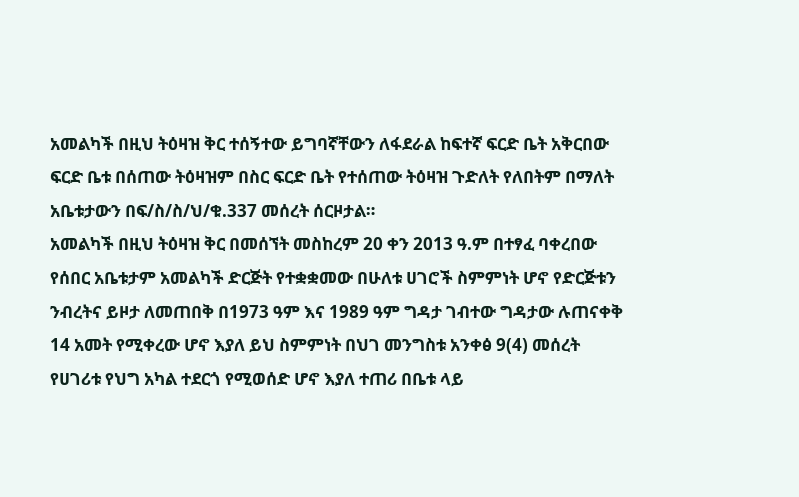አመልካች በዚህ ትዕዛዝ ቅር ተሰኝተው ይግባኛቸውን ለፋደራል ከፍተኛ ፍርድ ቤት አቅርበው ፍርድ ቤቱ በሰጠው ትዕዛዝም በስር ፍርድ ቤት የተሰጠው ትዕዛዝ ጉድለት የለበትም በማለት አቤቱታውን በፍ/ስ/ስ/ህ/ቁ.337 መሰረት ሰርዞታል።
አመልካች በዚህ ትዕዛዝ ቅር በመሰኘት መስከረም 20 ቀን 2013 ዓ.ም በተፃፈ ባቀረበው የሰበር አቤቱታም አመልካች ድርጅት የተቋቋመው በሁለቱ ሀገሮች ስምምነት ሆኖ የድርጅቱን ንብረትና ይዞታ ለመጠበቅ በ1973 ዓም እና 1989 ዓም ግዳታ ገብተው ግዳታው ሉጠናቀቅ 14 አመት የሚቀረው ሆኖ እያለ ይህ ስምምነት በህገ መንግስቱ አንቀፅ 9(4) መሰረት የሀገሪቱ የህግ አካል ተደርጎ የሚወሰድ ሆኖ እያለ ተጠሪ በቤቱ ላይ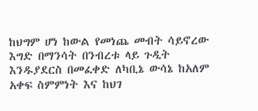ከህግም ሆነ ከውል የመነጨ መብት ሳይኖረው እግድ በማንሳት በንብረቱ ላይ ጉዲት እንዱያደርስ በመፈቀድ ለካቢኔ ውሳኔ ከአለም አቀፍ ስምምነት እና ከህገ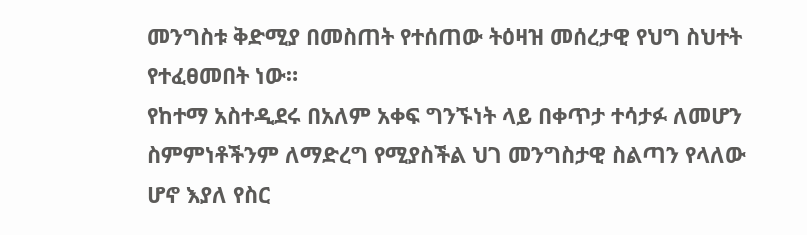መንግስቱ ቅድሚያ በመስጠት የተሰጠው ትዕዛዝ መሰረታዊ የህግ ስህተት የተፈፀመበት ነው።
የከተማ አስተዲደሩ በአለም አቀፍ ግንኙነት ላይ በቀጥታ ተሳታፉ ለመሆን ስምምነቶችንም ለማድረግ የሚያስችል ህገ መንግስታዊ ስልጣን የላለው ሆኖ እያለ የስር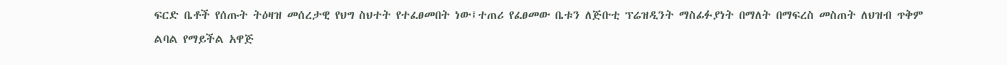ፍርድ ቤቶች የሰጡት ትዕዛዝ መሰረታዊ የህግ ስህተት የተፈፀመበት ነው፤ተጠሪ የፈፀመው ቤቱን ለጅቡቲ ፕሬዝዲንት ማስፊፉያነት በማለት በማፍረስ መስጠት ለህዝብ ጥቅም ልባል የማይችል አዋጅ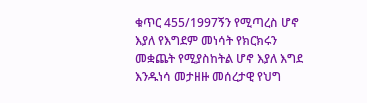ቁጥር 455/1997ኝን የሚጣረስ ሆኖ እያለ የእግደም መነሳት የክርክሩን መቋጨት የሚያስከትል ሆኖ እያለ እግደ እንዱነሳ መታዘዙ መሰረታዊ የህግ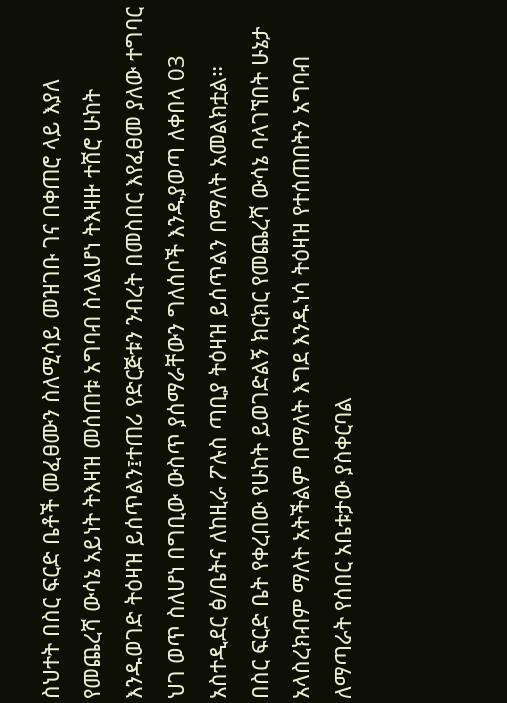ስህተት በስር ፍርድ ቤቶች መፈፀሙን ስለሚሳይ መዝገቡ ገና በቀጠሮ ላይ እያለ የመጨረሻ ውሳኔ አይነት ትእዛዝ መሰጠቱ አግባብ ስላልሆነ ትእዛዙ ተሸሮ ሁከት እንዱወገድ ትዕዛዝ ይሰጥልን፤ተጠሪ የድርጅቱን ንብረት በመስበር እየፈፀመ ያለው ተግባር ህገ ወጥ ስለሆነ በግቢው ውስጥ ያሰማራቸውን ግለሰቦች እንዱያወጣ ለቀበላ 03 አስተዲደር ፅ/ቤትና ለከዚራ ፖሉስ ጣቢያ ትዕዛዝ ይሰጥልን በማለት አመልክቷል።
በስር ፍርድ ቤት የቀረበው የሁከት ይወገድልኝ ክርክር የመጨረሻ ውሳኔ ባላገኘበት ሁኔታ አላስረክብም ማለት አትችልም በማለት እግደ እንዱነሳ ትዕዛዝ የተሰጠበትን አግባብ ለማጣራት የሰበር አቤቱታው ያስቀርባል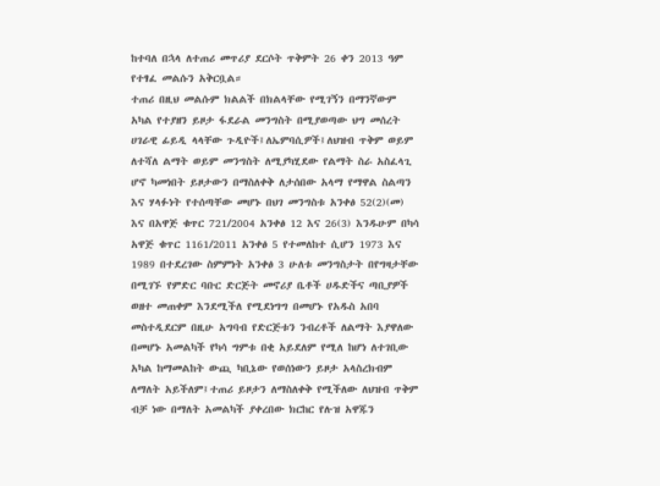ከተባለ በኋላ ለተጠሪ መጥሪያ ደርሶት ጥቅምት 26 ቀን 2013 ዓም የተፃፈ መልሱን አቅርቧል።
ተጠሪ በዚህ መልሱም ክልልች በክልላቸው የሚገኝን በማንኛውም አካል የተያዘን ይዞታ ፋደራል መንግስት በሚያወጣው ህግ መሰረት ሀገራዊ ፊይዲ ላላቸው ጉዲዮች፤ለኤምባሲዎች፤ለህዝብ ጥቅም ወይም ለተሻለ ልማት ወይም መንግስት ለሚያካሂደው የልማት ስራ አስፈላጊ ሆኖ ካመነበት ይዞታውን በማስለቀቅ ለታሰበው አላማ የማዋል ስልጣን እና ሃላፉነት የተሰጣቸው መሆኑ በህገ መንግስቱ አንቀፅ 52(2)(መ) እና በአዋጅ ቁጥር 721/2004 አንቀፅ 12 እና 26(3) እንዱሁም በካሳ አዋጅ ቁጥር 1161/2011 አንቀፅ 5 የተመለከተ ሲሆን 1973 እና 1989 በተደረገው ስምምነት አንቀፅ 3 ሁለቱ መንግስታት በየግዛታቸው በሚገኙ የምድር ባቡር ድርጅት መኖሪያ ቤቶች ሀዱድችና ጣቢያዎች ወዘተ መጠቀም እንደሚችለ የሚደነግግ በመሆኑ የአዱስ አበባ መስተዲደርም በዚሁ አግባብ የድርጅቱን ንብረቶች ለልማት እያዋለው በመሆኑ አመልካች የካሳ ግምቱ በቂ አይደለም የሚለ ከሆነ ለተገቢው አካል ከማመልከት ውጪ ካቢኔው የወሰነውን ይዞታ አላስረክብም ለማለት አይችለም፤ተጠሪ ይዞታን ለማስለቀቅ የሚችለው ለህዝብ ጥቅም ብቻ ነው በማለት አመልካች ያቀረበው ክርከር የሉዝ አዋጁን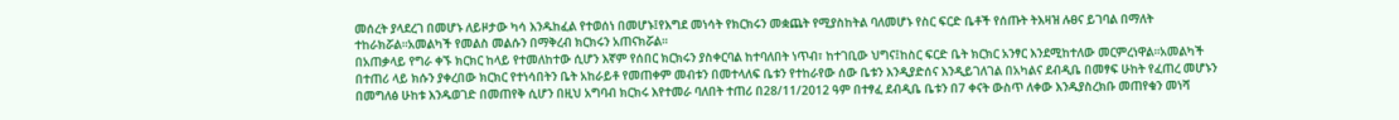መሰረት ያላደረገ በመሆኑ ለይዞታው ካሳ እንዱከፈል የተወሰነ በመሆኑ፤የእግደ መነሳት የክርክሩን መቋጨት የሚያስከትል ባለመሆኑ የስር ፍርድ ቤቶች የሰጡት ትእዛዝ ሉፀና ይገባል በማለት ተከራክሯል።አመልካች የመልስ መልሱን በማቅረብ ክርክሩን አጠናክሯል።
በአጠቃላይ የግራ ቀኙ ክርክር ከላይ የተመለከተው ሲሆን እኛም የሰበር ክርክሩን ያስቀርባል ከተባለበት ነጥብ፣ ከተገቢው ህግና፤ከስር ፍርድ ቤት ክርክር አንፃር እንደሚከተለው መርምረነዋል።አመልካች በተጠሪ ላይ ክሱን ያቀረበው ክርክር የተነሳበትን ቤት አከራይቶ የመጠቀም መብቱን በመተላለፍ ቤቱን የተከራየው ሰው ቤቱን እንዲያድሰና እንዲይገለገል በአካልና ደብዲቤ በመፃፍ ሁከት የፈጠረ መሆኑን በመግለፅ ሁከቱ እንዱወገድ በመጠየቅ ሲሆን በዚህ አግባብ ክርክሩ እየተመራ ባለበት ተጠሪ በ28/11/2012 ዓም በተፃፈ ደብዲቤ ቤቱን በ7 ቀናት ውስጥ ለቀው እንዱያስረክቡ መጠየቁን መነሻ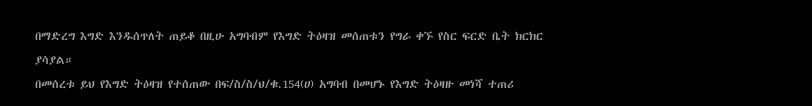በማድረግ እግድ እንዱሰጥለት ጠይቆ በዚሁ አግባብም የእግድ ትዕዛዝ መሰጠቱን የግራ ቀኙ የስር ፍርድ ቤት ክርክር ያሳያል።
በመሰረቱ ይህ የእግድ ትዕዛዝ የተሰጠው በፍ/ስ/ስ/ህ/ቁ.154(ሀ) አግባብ በመሆኑ የእግድ ትዕዛዙ መነሻ ተጠሪ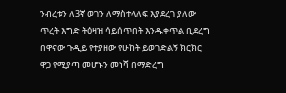ንብረቱን ለ3ኛ ወገን ለማስተላለፍ እያደረገ ያለው ጥረት እግድ ትዕዛዝ ሳይሰጥበት እንዱቀጥል ቢደረግ በዋናው ጉዲይ የተያዘው የሁከት ይወገድልኝ ክርክር ዋጋ የሚያጣ መሆኑን መነሻ በማድረግ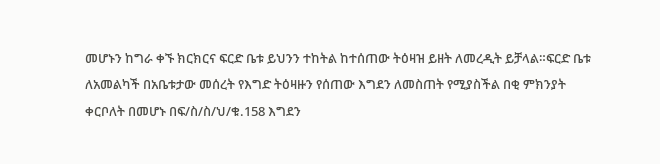መሆኑን ከግራ ቀኙ ክርክርና ፍርድ ቤቱ ይህንን ተከትል ከተሰጠው ትዕዛዝ ይዘት ለመረዲት ይቻላል።ፍርድ ቤቱ ለአመልካች በአቤቱታው መሰረት የእግድ ትዕዛዙን የሰጠው እግደን ለመስጠት የሚያስችል በቂ ምክንያት ቀርቦለት በመሆኑ በፍ/ስ/ስ/ህ/ቁ.158 እግደን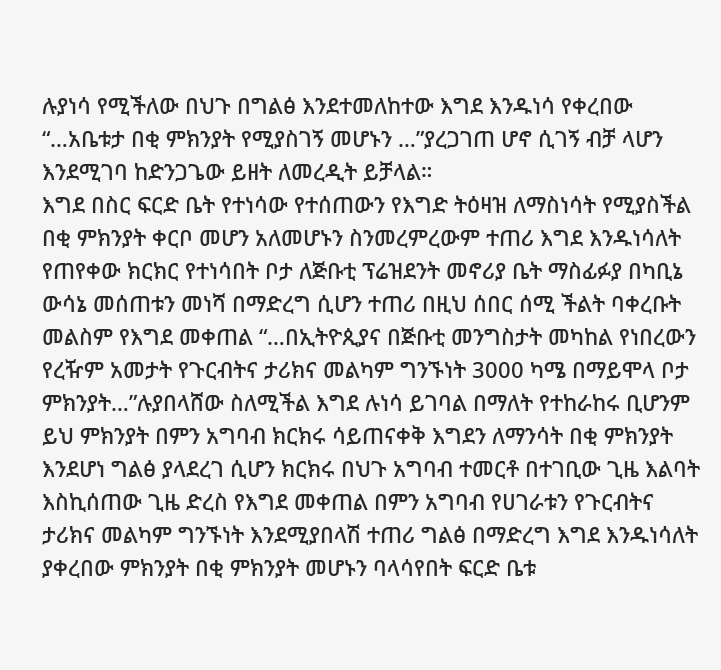ሉያነሳ የሚችለው በህጉ በግልፅ እንደተመለከተው እግደ እንዱነሳ የቀረበው “…አቤቱታ በቂ ምክንያት የሚያስገኝ መሆኑን …”ያረጋገጠ ሆኖ ሲገኝ ብቻ ላሆን እንደሚገባ ከድንጋጌው ይዘት ለመረዲት ይቻላል።
እግደ በስር ፍርድ ቤት የተነሳው የተሰጠውን የእግድ ትዕዛዝ ለማስነሳት የሚያስችል በቂ ምክንያት ቀርቦ መሆን አለመሆኑን ስንመረምረውም ተጠሪ እግደ እንዱነሳለት የጠየቀው ክርክር የተነሳበት ቦታ ለጅቡቲ ፕሬዝደንት መኖሪያ ቤት ማስፊፉያ በካቢኔ ውሳኔ መሰጠቱን መነሻ በማድረግ ሲሆን ተጠሪ በዚህ ሰበር ሰሚ ችልት ባቀረቡት መልስም የእግደ መቀጠል “…በኢትዮጲያና በጅቡቲ መንግስታት መካከል የነበረውን የረዥም አመታት የጉርብትና ታሪክና መልካም ግንኙነት 3000 ካሜ በማይሞላ ቦታ ምክንያት…”ሉያበላሸው ስለሚችል እግደ ሉነሳ ይገባል በማለት የተከራከሩ ቢሆንም ይህ ምክንያት በምን አግባብ ክርክሩ ሳይጠናቀቅ እግደን ለማንሳት በቂ ምክንያት እንደሆነ ግልፅ ያላደረገ ሲሆን ክርክሩ በህጉ አግባብ ተመርቶ በተገቢው ጊዜ እልባት እስኪሰጠው ጊዜ ድረስ የእግደ መቀጠል በምን አግባብ የሀገራቱን የጉርብትና ታሪክና መልካም ግንኙነት እንደሚያበላሽ ተጠሪ ግልፅ በማድረግ እግደ እንዱነሳለት ያቀረበው ምክንያት በቂ ምክንያት መሆኑን ባላሳየበት ፍርድ ቤቱ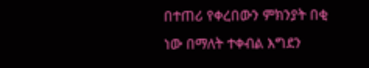በተጠሪ የቀረበውን ምክንያት በቂ ነው በማለት ተቀብል እግደን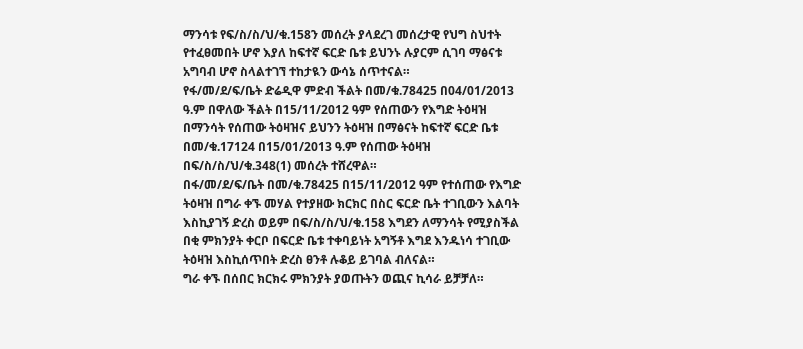ማንሳቱ የፍ/ስ/ስ/ህ/ቁ.158ን መሰረት ያላደረገ መሰረታዊ የህግ ስህተት የተፈፀመበት ሆኖ እያለ ከፍተኛ ፍርድ ቤቱ ይህንኑ ሉያርም ሲገባ ማፅናቱ አግባብ ሆኖ ስላልተገኘ ተከታዪን ውሳኔ ሰጥተናል።
የፋ/መ/ደ/ፍ/ቤት ድሬዲዋ ምድብ ችልት በመ/ቁ.78425 በ04/01/2013 ዓ.ም በዋለው ችልት በ15/11/2012 ዓም የሰጠውን የእግድ ትዕዛዝ በማንሳት የሰጠው ትዕዛዝና ይህንን ትዕዛዝ በማፅናት ከፍተኛ ፍርድ ቤቱ በመ/ቁ.17124 በ15/01/2013 ዓ.ም የሰጠው ትዕዛዝ በፍ/ስ/ስ/ህ/ቁ.348(1) መሰረት ተሸረዋል።
በፋ/መ/ደ/ፍ/ቤት በመ/ቁ.78425 በ15/11/2012 ዓም የተሰጠው የእግድ ትዕዛዝ በግራ ቀኙ መሃል የተያዘው ክርክር በስር ፍርድ ቤት ተገቢውን እልባት እስኪያገኝ ድረስ ወይም በፍ/ስ/ስ/ህ/ቁ.158 እግደን ለማንሳት የሚያስችል በቂ ምክንያት ቀርቦ በፍርድ ቤቱ ተቀባይነት አግኝቶ እግደ እንዱነሳ ተገቢው ትዕዛዝ እስኪሰጥበት ድረስ ፀንቶ ሉቆይ ይገባል ብለናል።
ግራ ቀኙ በሰበር ክርክሩ ምክንያት ያወጡትን ወጪና ኪሳራ ይቻቻለ።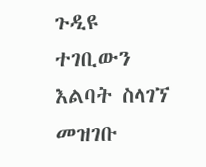ጉዲዩ ተገቢውን እልባት ስላገኘ መዝገቡ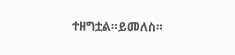ተዘግቷል።ይመለስ።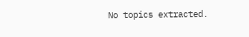No topics extracted.